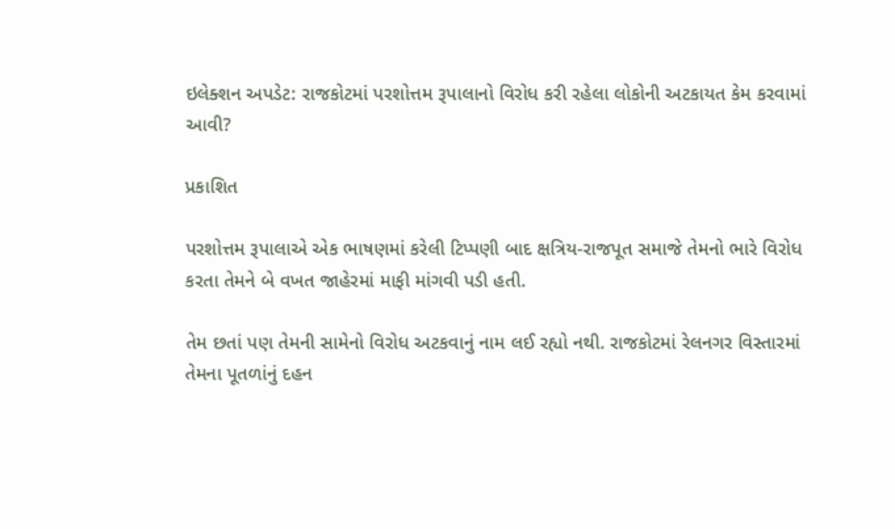ઇલેક્શન અપડેટ: રાજકોટમાં પરશોત્તમ રૂપાલાનો વિરોધ કરી રહેલા લોકોની અટકાયત કેમ કરવામાં આવી?

પ્રકાશિત

પરશોત્તમ રૂપાલાએ એક ભાષણમાં કરેલી ટિપ્પણી બાદ ક્ષત્રિય-રાજપૂત સમાજે તેમનો ભારે વિરોધ કરતા તેમને બે વખત જાહેરમાં માફી માંગવી પડી હતી.

તેમ છતાં પણ તેમની સામેનો વિરોધ અટકવાનું નામ લઈ રહ્યો નથી. રાજકોટમાં રેલનગર વિસ્તારમાં તેમના પૂતળાંનું દહન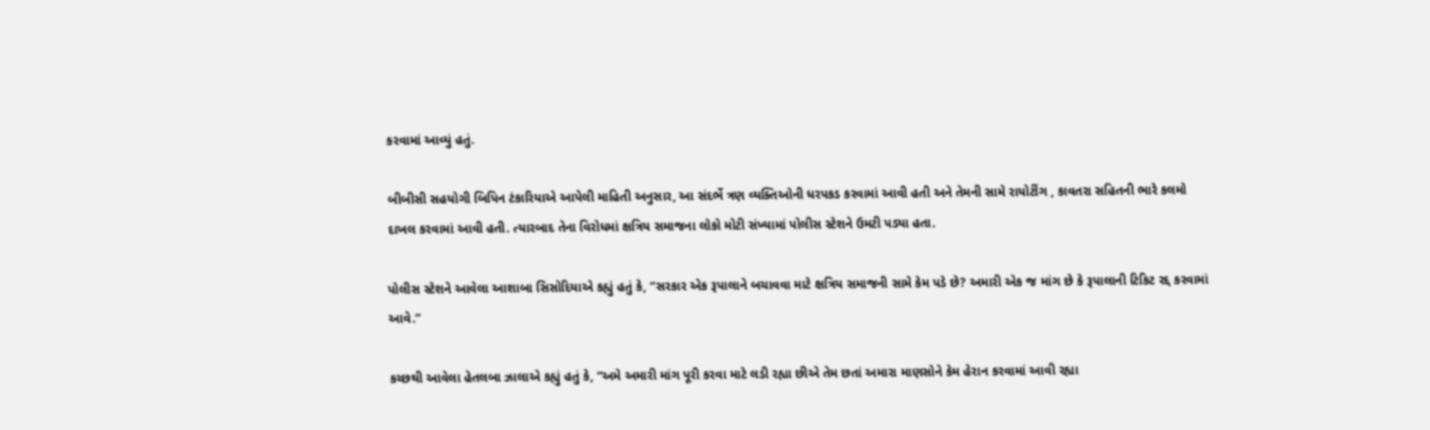કરવામાં આવ્યું હતું.

બીબીસી સહયોગી બિપિન ટંકારિયાએ આપેલી માહિતી અનુસાર, આ સંદર્ભે ત્રણ વ્યક્તિઓની ધરપકડ કરવામાં આવી હતી અને તેમની સામે રાયોટીંગ , કાવતરા સહિતની ભારે કલમો દાખલ કરવામાં આવી હતી. ત્યારબાદ તેના વિરોધમાં ક્ષત્રિય સમાજના લોકો મોટી સંખ્યામાં પોલીસ સ્ટેશને ઉમટી પડ્યા હતા.

પોલીસ સ્ટેશને આવેલા આશાબા સિસોદિયાએ કહ્યું હતું કે, “સરકાર એક રૂપાલાને બચાવવા માટે ક્ષત્રિય સમાજની સામે કેમ પડે છે? અમારી એક જ માંગ છે કે રૂપાલાની ટિકિટ રદ્દ કરવામાં આવે.”

કચ્છથી આવેલા હેતલબા ઝાલાએ કહ્યું હતું કે, “અમે અમારી માંગ પૂરી કરવા માટે લડી રહ્યા છીએ તેમ છતાં અમારા માણસોને કેમ હેરાન કરવામાં આવી રહ્યા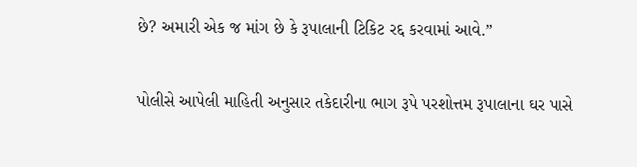છે? અમારી એક જ માંગ છે કે રૂપાલાની ટિકિટ રદ્દ કરવામાં આવે.”

પોલીસે આપેલી માહિતી અનુસાર તકેદારીના ભાગ રૂપે પરશોત્તમ રૂપાલાના ઘર પાસે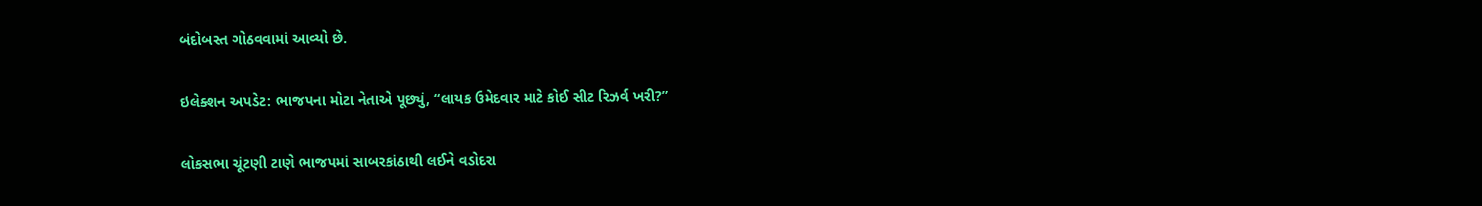બંદોબસ્ત ગોઠવવામાં આવ્યો છે.

ઇલેક્શન અપડેટ: ભાજપના મોટા નેતાએ પૂછ્યું, “લાયક ઉમેદવાર માટે કોઈ સીટ રિઝર્વ ખરી?”

લોકસભા ચૂંટણી ટાણે ભાજપમાં સાબરકાંઠાથી લઈને વડોદરા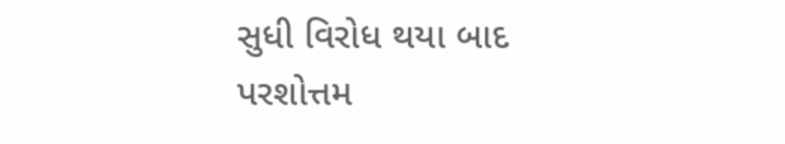સુધી વિરોધ થયા બાદ પરશોત્તમ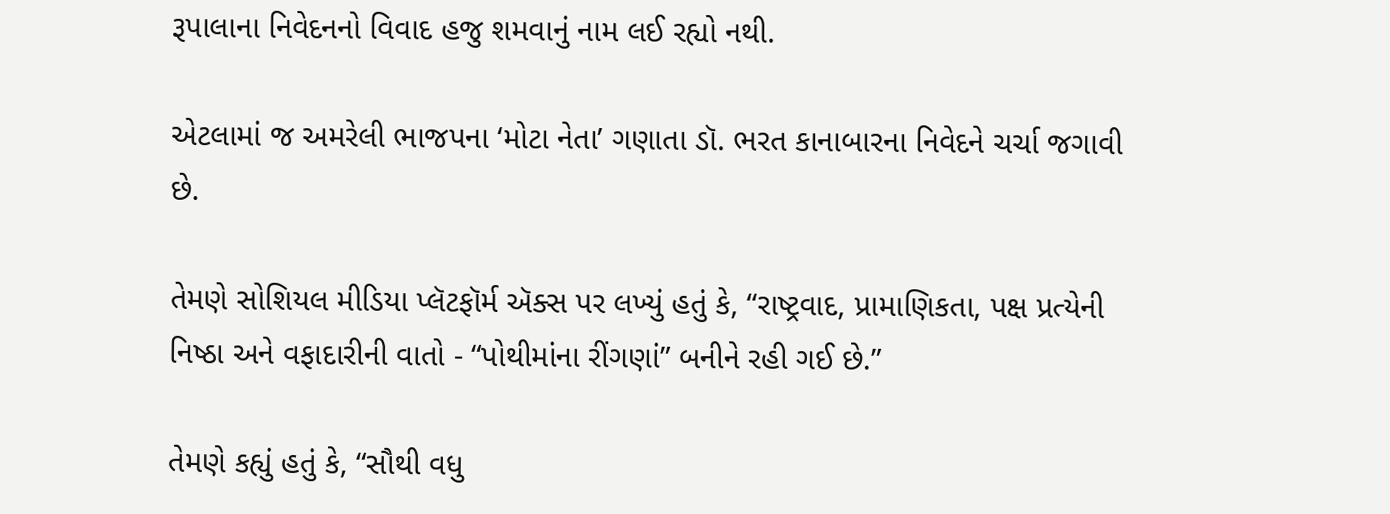રૂપાલાના નિવેદનનો વિવાદ હજુ શમવાનું નામ લઈ રહ્યો નથી.

એટલામાં જ અમરેલી ભાજપના ‘મોટા નેતા’ ગણાતા ડૉ. ભરત કાનાબારના નિવેદને ચર્ચા જગાવી છે.

તેમણે સોશિયલ મીડિયા પ્લૅટફૉર્મ ઍક્સ પર લખ્યું હતું કે, “રાષ્ટ્રવાદ, પ્રામાણિકતા, પક્ષ પ્રત્યેની નિષ્ઠા અને વફાદારીની વાતો - “પોથીમાંના રીંગણાં” બનીને રહી ગઈ છે.”

તેમણે કહ્યું હતું કે, “સૌથી વધુ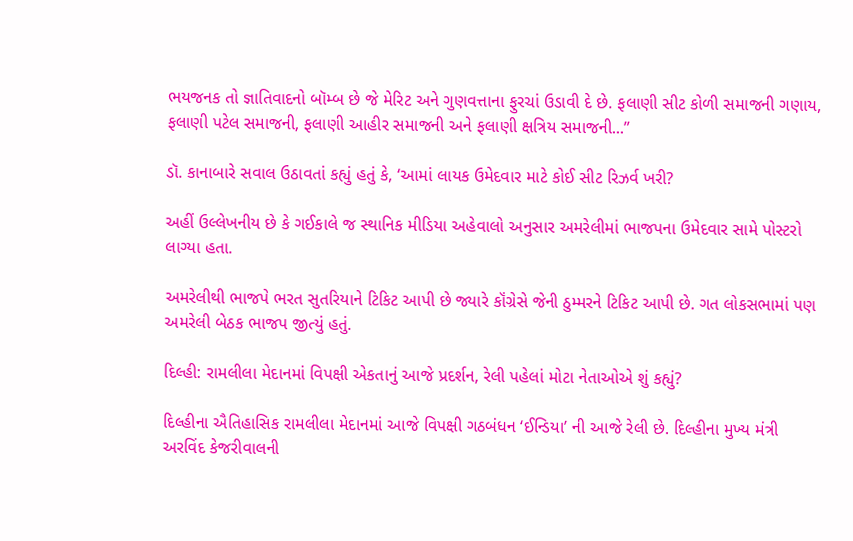ભયજનક તો જ્ઞાતિવાદનો બૉમ્બ છે જે મેરિટ અને ગુણવત્તાના ફુરચાં ઉડાવી દે છે. ફલાણી સીટ કોળી સમાજની ગણાય, ફલાણી પટેલ સમાજની, ફલાણી આહીર સમાજની અને ફલાણી ક્ષત્રિય સમાજની...”

ડૉ. કાનાબારે સવાલ ઉઠાવતાં કહ્યું હતું કે, ‘આમાં લાયક ઉમેદવાર માટે કોઈ સીટ રિઝર્વ ખરી?

અહીં ઉલ્લેખનીય છે કે ગઈકાલે જ સ્થાનિક મીડિયા અહેવાલો અનુસાર અમરેલીમાં ભાજપના ઉમેદવાર સામે પોસ્ટરો લાગ્યા હતા.

અમરેલીથી ભાજપે ભરત સુતરિયાને ટિકિટ આપી છે જ્યારે કૉંગ્રેસે જેની ઠુમ્મરને ટિકિટ આપી છે. ગત લોકસભામાં પણ અમરેલી બેઠક ભાજપ જીત્યું હતું.

દિલ્હી: રામલીલા મેદાનમાં વિપક્ષી એકતાનું આજે પ્રદર્શન, રેલી પહેલાં મોટા નેતાઓએ શું કહ્યું?

દિલ્હીના ઐતિહાસિક રામલીલા મેદાનમાં આજે વિપક્ષી ગઠબંધન ‘ઈન્ડિયા’ ની આજે રેલી છે. દિલ્હીના મુખ્ય મંત્રી અરવિંદ કેજરીવાલની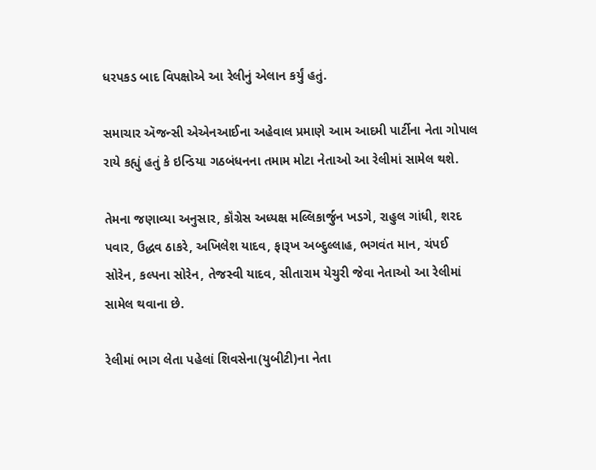ધરપકડ બાદ વિપક્ષોએ આ રેલીનું એલાન કર્યું હતું.

સમાચાર ઍજન્સી એએનઆઈના અહેવાલ પ્રમાણે આમ આદમી પાર્ટીના નેતા ગોપાલ રાયે કહ્યું હતું કે ઇન્ડિયા ગઠબંધનના તમામ મોટા નેતાઓ આ રેલીમાં સામેલ થશે.

તેમના જણાવ્યા અનુસાર, કૉંગ્રેસ અધ્યક્ષ મલ્લિકાર્જુન ખડગે, રાહુલ ગાંધી, શરદ પવાર, ઉદ્ધવ ઠાકરે, અખિલેશ યાદવ, ફારૂખ અબ્દુલ્લાહ, ભગવંત માન, ચંપઈ સોરેન, કલ્પના સોરેન, તેજસ્વી યાદવ, સીતારામ યેચુરી જેવા નેતાઓ આ રેલીમાં સામેલ થવાના છે.

રેલીમાં ભાગ લેતા પહેલાં શિવસેના(યુબીટી)ના નેતા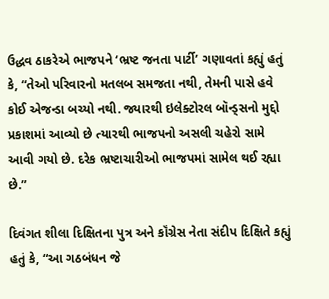ઉદ્ધવ ઠાકરેએ ભાજપને ‘ભ્રષ્ટ જનતા પાર્ટી’ ગણાવતાં કહ્યું હતું કે, “તેઓ પરિવારનો મતલબ સમજતા નથી, તેમની પાસે હવે કોઈ એજન્ડા બચ્યો નથી. જ્યારથી ઇલેક્ટોરલ બૉન્ડ્સનો મુદ્દો પ્રકાશમાં આવ્યો છે ત્યારથી ભાજપનો અસલી ચહેરો સામે આવી ગયો છે. દરેક ભ્રષ્ટાચારીઓ ભાજપમાં સામેલ થઈ રહ્યા છે.”

દિવંગત શીલા દિક્ષિતના પુત્ર અને કૉંગ્રેસ નેતા સંદીપ દિક્ષિતે કહ્યું હતું કે, “આ ગઠબંધન જે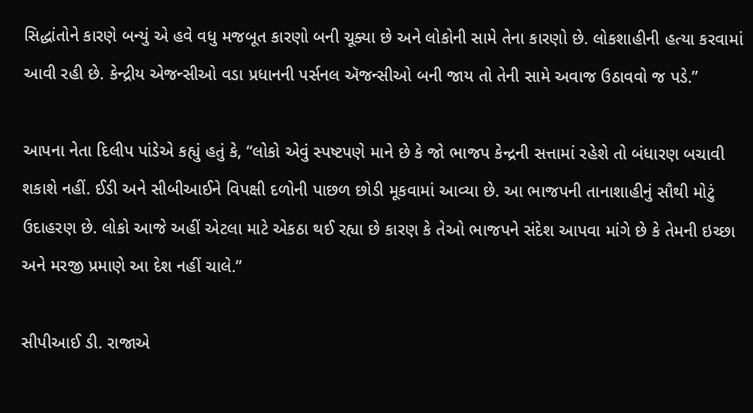સિદ્ધાંતોને કારણે બન્યું એ હવે વધુ મજબૂત કારણો બની ચૂક્યા છે અને લોકોની સામે તેના કારણો છે. લોકશાહીની હત્યા કરવામાં આવી રહી છે. કેન્દ્રીય એજન્સીઓ વડા પ્રધાનની પર્સનલ ઍજન્સીઓ બની જાય તો તેની સામે અવાજ ઉઠાવવો જ પડે.”

આપના નેતા દિલીપ પાંડેએ કહ્યું હતું કે, “લોકો એવું સ્પષ્ટપણે માને છે કે જો ભાજપ કેન્દ્રની સત્તામાં રહેશે તો બંધારણ બચાવી શકાશે નહીં. ઈડી અને સીબીઆઈને વિપક્ષી દળોની પાછળ છોડી મૂકવામાં આવ્યા છે. આ ભાજપની તાનાશાહીનું સૌથી મોટું ઉદાહરણ છે. લોકો આજે અહીં એટલા માટે એકઠા થઈ રહ્યા છે કારણ કે તેઓ ભાજપને સંદેશ આપવા માંગે છે કે તેમની ઇચ્છા અને મરજી પ્રમાણે આ દેશ નહીં ચાલે.”

સીપીઆઈ ડી. રાજાએ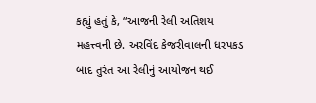કહ્યું હતું કે, “આજની રેલી અતિશય મહત્ત્વની છે. અરવિંદ કેજરીવાલની ધરપકડ બાદ તુરંત આ રેલીનું આયોજન થઈ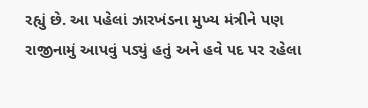રહ્યું છે. આ પહેલાં ઝારખંડના મુખ્ય મંત્રીને પણ રાજીનામું આપવું પડ્યું હતું અને હવે પદ પર રહેલા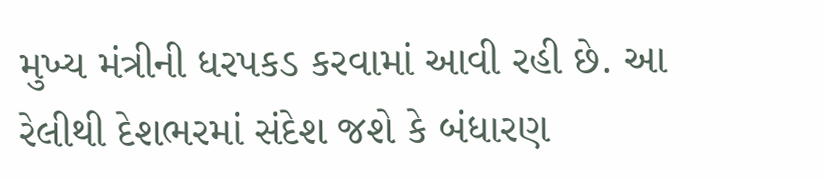મુખ્ય મંત્રીની ધરપકડ કરવામાં આવી રહી છે. આ રેલીથી દેશભરમાં સંદેશ જશે કે બંધારણ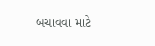બચાવવા માટે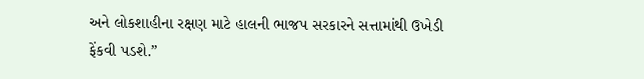અને લોકશાહીના રક્ષણ માટે હાલની ભાજપ સરકારને સત્તામાંથી ઉખેડી ફેંકવી પડશે.”